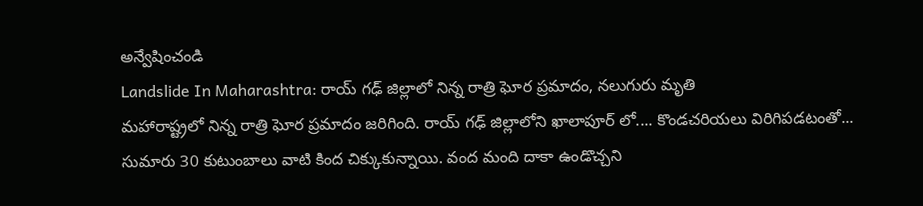అన్వేషించండి
Landslide In Maharashtra: రాయ్ గఢ్ జిల్లాలో నిన్న రాత్రి ఘోర ప్రమాదం, నలుగురు మృతి
మహారాష్ట్రలో నిన్న రాత్రి ఘోర ప్రమాదం జరిగింది. రాయ్ గఢ్ జిల్లాలోని ఖాలాపూర్ లో.... కొండచరియలు విరిగిపడటంతో... సుమారు 30 కుటుంబాలు వాటి కింద చిక్కుకున్నాయి. వంద మంది దాకా ఉండొచ్చని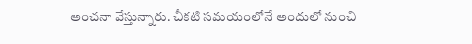అంచనా వేస్తున్నారు. చీకటి సమయంలోనే అందులో నుంచి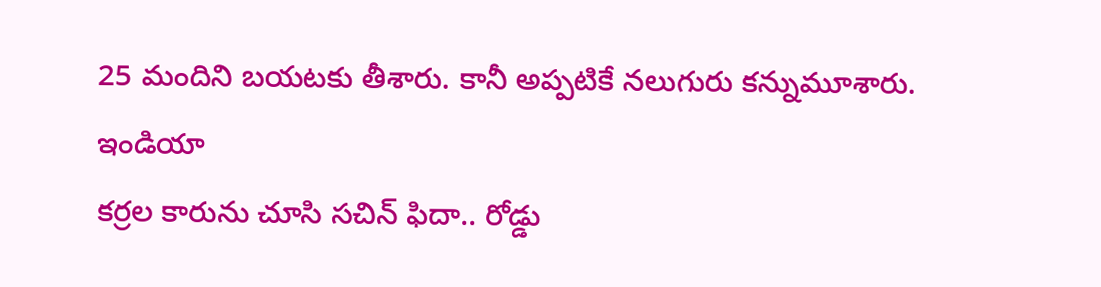25 మందిని బయటకు తీశారు. కానీ అప్పటికే నలుగురు కన్నుమూశారు.
ఇండియా
కర్రల కారును చూసి సచిన్ ఫిదా.. రోడ్డు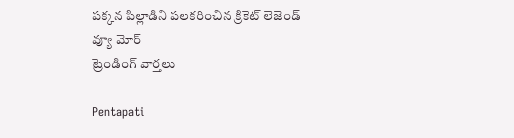పక్కన పిల్లాడిని పలకరించిన క్రికెట్ లెజెండ్
వ్యూ మోర్
ట్రెండింగ్ వార్తలు

Pentapati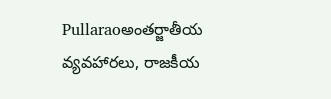Pullaraoఅంతర్జాతీయ వ్యవహారలు, రాజకీయ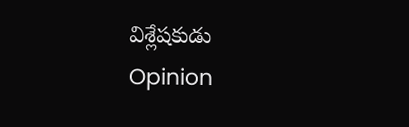విశ్లేషకుడు
Opinion